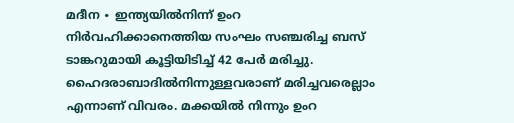മദീന ∙ ഇന്ത്യയിൽനിന്ന് ഉംറ നിർവഹിക്കാനെത്തിയ സംഘം സഞ്ചരിച്ച ബസ് ടാങ്കറുമായി കൂട്ടിയിടിച്ച് 42 പേർ മരിച്ചു. ഹൈദരാബാദിൽനിന്നുള്ളവരാണ് മരിച്ചവരെല്ലാം എന്നാണ് വിവരം. മക്കയിൽ നിന്നും ഉംറ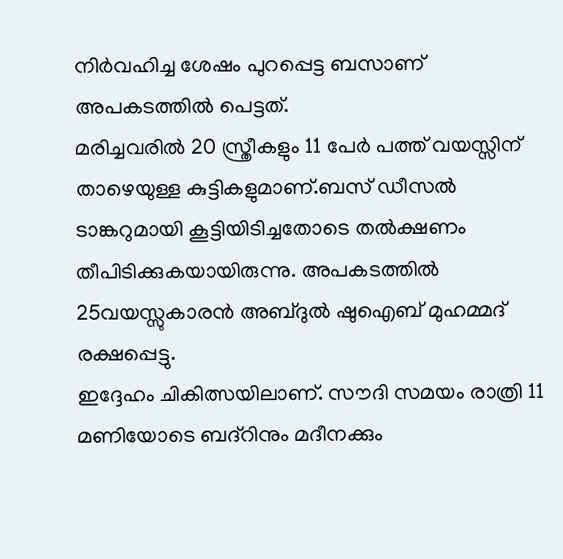നിർവഹിച്ച ശേഷം പുറപ്പെട്ട ബസാണ് അപകടത്തിൽ പെട്ടത്.
മരിച്ചവരിൽ 20 സ്ത്രീകളും 11 പേർ പത്ത് വയസ്സിന് താഴെയുള്ള കുട്ടികളുമാണ്.ബസ് ഡീസൽ ടാങ്കറുമായി കൂട്ടിയിടിച്ചതോടെ തൽക്ഷണം തീപിടിക്കുകയായിരുന്നു. അപകടത്തിൽ 25വയസ്സുകാരൻ അബ്ദുൽ ഷുഐബ് മുഹമ്മദ് രക്ഷപ്പെട്ടു.
ഇദ്ദേഹം ചികിത്സയിലാണ്. സൗദി സമയം രാത്രി 11 മണിയോടെ ബദ്റിനും മദീനക്കും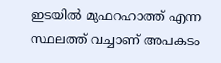ഇടയിൽ മുഫറഹാത്ത് എന്ന സ്ഥലത്ത് വച്ചാണ് അപകടം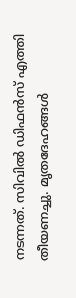നടന്നത്. സിവിൽ ഡിഫൻസ് എത്തി തീയണച്ചു. മൃതദേഹങ്ങൾ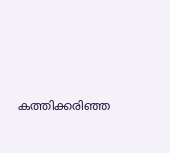കത്തിക്കരിഞ്ഞ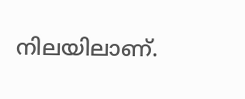നിലയിലാണ്.